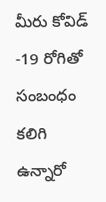మీరు కోవిడ్ -19 రోగితో సంబంధం కలిగి ఉన్నారో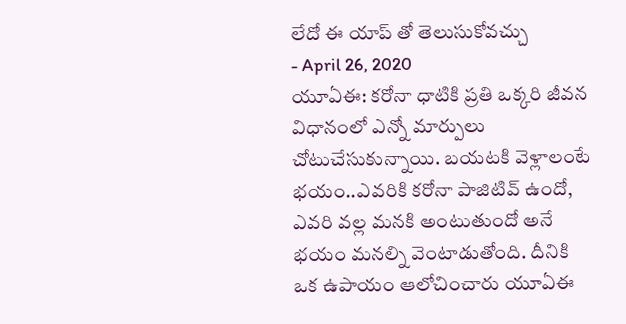లేదో ఈ యాప్ తో తెలుసుకోవచ్చు
- April 26, 2020
యూఏఈ: కరోనా ధాటికి ప్రతి ఒక్కరి జీవన విధానంలో ఎన్నో మార్పులు చోటుచేసుకున్నాయి. బయటకి వెళ్లాలంటే భయం..ఎవరికి కరోనా పాజిటివ్ ఉందో, ఎవరి వల్ల మనకి అంటుతుందో అనే భయం మనల్ని వెంటాడుతోంది. దీనికి ఒక ఉపాయం ఆలోచించారు యూఏఈ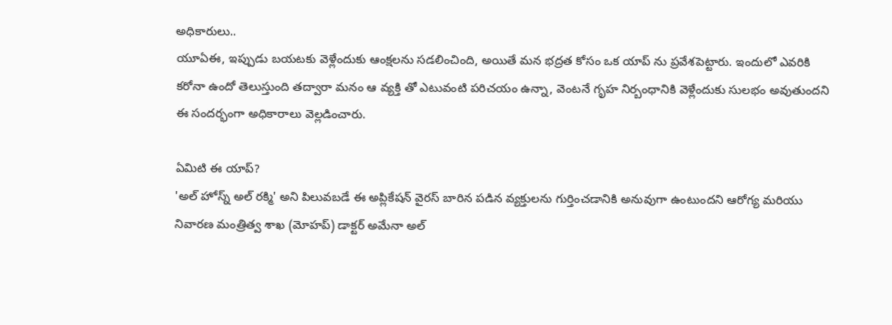అధికారులు..
యూఏఈ, ఇప్పుడు బయటకు వెళ్లేందుకు ఆంక్షలను సడలించింది, అయితే మన భద్రత కోసం ఒక యాప్ ను ప్రవేశపెట్టారు. ఇందులో ఎవరికి కరోనా ఉందో తెలుస్తుంది తద్వారా మనం ఆ వ్యక్తి తో ఎటువంటి పరిచయం ఉన్నా, వెంటనే గృహ నిర్బంధానికి వెళ్లేందుకు సులభం అవుతుందని ఈ సందర్భంగా అధికారాలు వెల్లడించారు.

ఏమిటి ఈ యాప్?
'అల్ హోస్న్ అల్ రక్మి' అని పిలువబడే ఈ అప్లికేషన్ వైరస్ బారిన పడిన వ్యక్తులను గుర్తించడానికి అనువుగా ఉంటుందని ఆరోగ్య మరియు నివారణ మంత్రిత్వ శాఖ (మోహప్) డాక్టర్ అమేనా అల్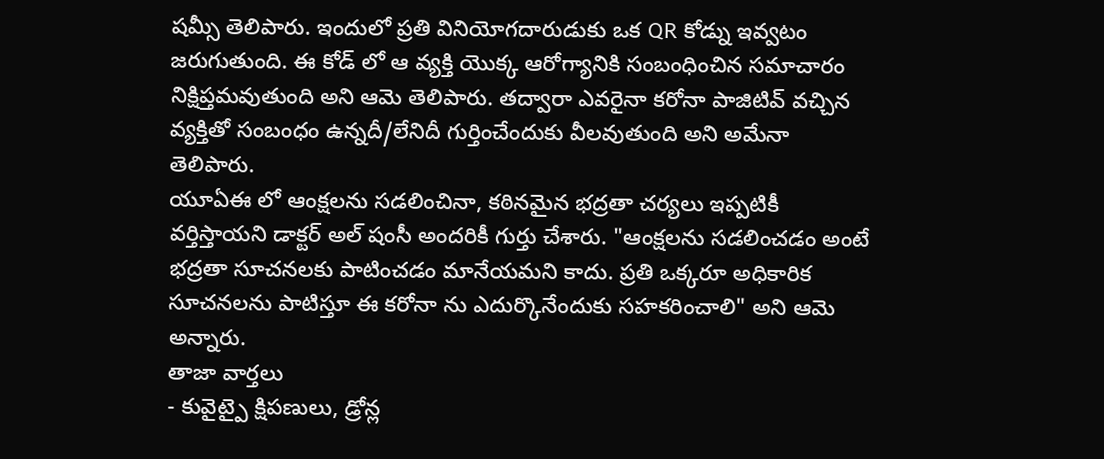షమ్సీ తెలిపారు. ఇందులో ప్రతి వినియోగదారుడుకు ఒక QR కోడ్ను ఇవ్వటం జరుగుతుంది. ఈ కోడ్ లో ఆ వ్యక్తి యొక్క ఆరోగ్యానికి సంబంధించిన సమాచారం నిక్షిప్తమవుతుంది అని ఆమె తెలిపారు. తద్వారా ఎవరైనా కరోనా పాజిటివ్ వచ్చిన వ్యక్తితో సంబంధం ఉన్నదీ/లేనిదీ గుర్తించేందుకు వీలవుతుంది అని అమేనా తెలిపారు.
యూఏఈ లో ఆంక్షలను సడలించినా, కఠినమైన భద్రతా చర్యలు ఇప్పటికీ వర్తిస్తాయని డాక్టర్ అల్ షంసీ అందరికీ గుర్తు చేశారు. "ఆంక్షలను సడలించడం అంటే భద్రతా సూచనలకు పాటించడం మానేయమని కాదు. ప్రతి ఒక్కరూ అధికారిక సూచనలను పాటిస్తూ ఈ కరోనా ను ఎదుర్కొనేందుకు సహకరించాలి" అని ఆమె అన్నారు.
తాజా వార్తలు
- కువైట్పై క్షిపణులు, డ్రోన్ల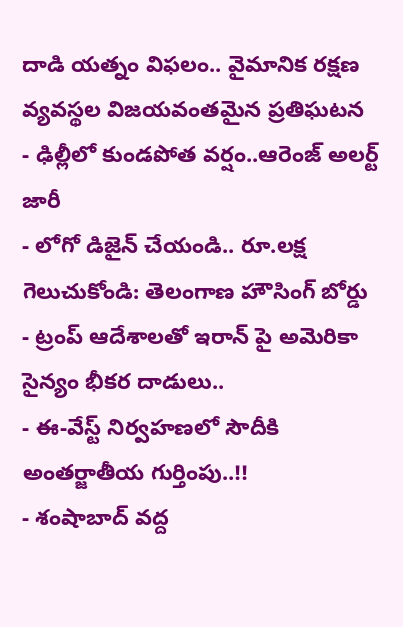దాడి యత్నం విఫలం.. వైమానిక రక్షణ వ్యవస్థల విజయవంతమైన ప్రతిఘటన
- ఢిల్లీలో కుండపోత వర్షం..ఆరెంజ్ అలర్ట్ జారీ
- లోగో డిజైన్ చేయండి.. రూ.లక్ష గెలుచుకోండి: తెలంగాణ హౌసింగ్ బోర్డు
- ట్రంప్ ఆదేశాలతో ఇరాన్ పై అమెరికా సైన్యం భీకర దాడులు..
- ఈ-వేస్ట్ నిర్వహణలో సౌదీకి అంతర్జాతీయ గుర్తింపు..!!
- శంషాబాద్ వద్ద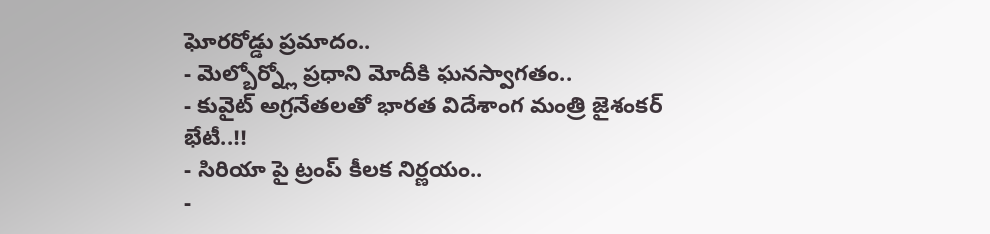ఘోరరోడ్డు ప్రమాదం..
- మెల్బోర్న్లో ప్రధాని మోదీకి ఘనస్వాగతం..
- కువైట్ అగ్రనేతలతో భారత విదేశాంగ మంత్రి జైశంకర్ భేటీ..!!
- సిరియా పై ట్రంప్ కీలక నిర్ణయం..
-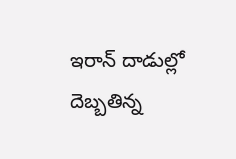ఇరాన్ దాడుల్లో దెబ్బతిన్న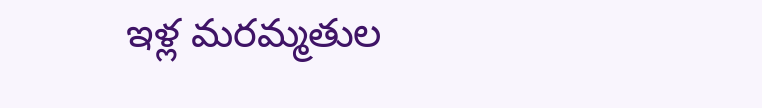ఇళ్ల మరమ్మతుల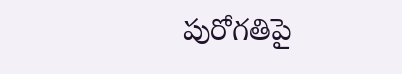పురోగతిపై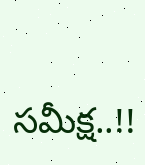సమీక్ష..!!